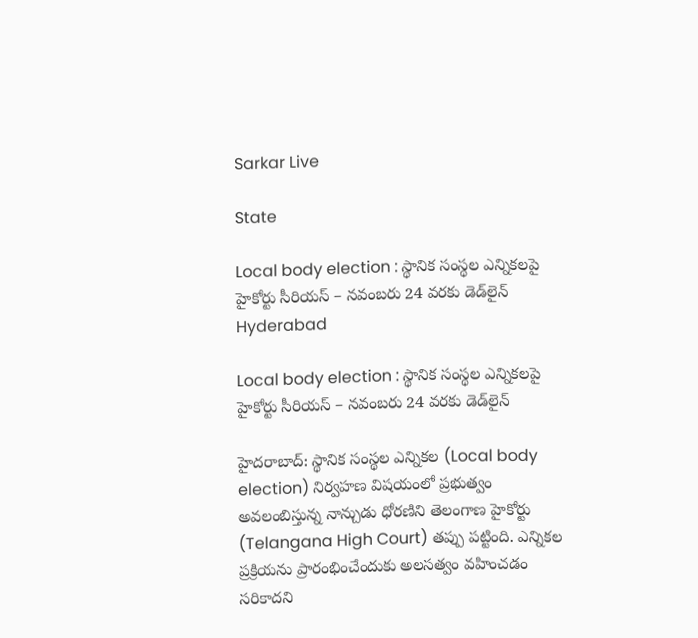Sarkar Live

State

Local body election : స్థానిక సంస్థల ఎన్నికలపై హైకోర్టు సీరియస్ – నవంబరు 24 వ‌ర‌కు డెడ్‌లైన్
Hyderabad

Local body election : స్థానిక సంస్థల ఎన్నికలపై హైకోర్టు సీరియస్ – నవంబరు 24 వ‌ర‌కు డెడ్‌లైన్

హైదరాబాద్‌: స్థానిక సంస్థ‌ల ఎన్నిక‌ల (Local body election) నిర్వ‌హ‌ణ విష‌యంలో ప్ర‌భుత్వం అవ‌లంబిస్తున్న నాన్చుడు ధోర‌ణిని తెలంగాణ హైకోర్టు (Telangana High Court) త‌ప్పు ప‌ట్టింది. ఎన్నిక‌ల ప్ర‌క్రియ‌ను ప్రారంభించేందుకు అల‌స‌త్వం వ‌హించ‌డం స‌రికాద‌ని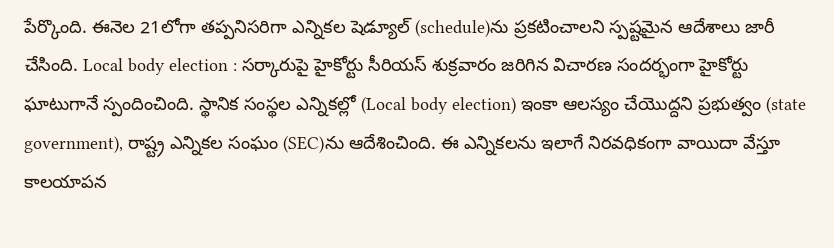పేర్కొంది. ఈనెల 21లోగా త‌ప్ప‌నిస‌రిగా ఎన్నిక‌ల షెడ్యూల్ (schedule)ను ప్ర‌క‌టించాల‌ని స్ప‌ష్ట‌మైన ఆదేశాలు జారీ చేసింది. Local body election : స‌ర్కారుపై హైకోర్టు సీరియ‌స్‌ శుక్రవారం జరిగిన విచారణ సంద‌ర్భంగా హైకోర్టు ఘాటుగానే స్పందించింది. స్థానిక సంస్థ‌ల ఎన్నిక‌ల్లో (Local body election) ఇంకా ఆల‌స్యం చేయొద్ద‌ని ప్రభుత్వం (state government), రాష్ట్ర ఎన్నికల సంఘం (SEC)ను ఆదేశించింది. ఈ ఎన్నిక‌ల‌ను ఇలాగే నిరవధికంగా వాయిదా వేస్తూ కాల‌యాప‌న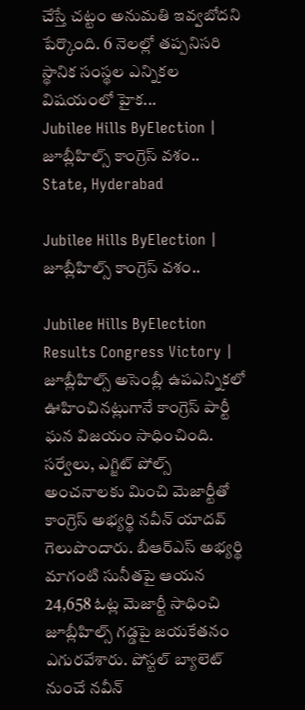చేస్తే చ‌ట్టం అనుమతి ఇవ్వబోదని పేర్కొంది. 6 నెలల్లో తప్పనిసరి స్థానిక సంస్థ‌ల ఎన్నిక‌ల విష‌యంలో హైక...
Jubilee Hills ByElection | జూబ్లీహిల్స్‌ కాంగ్రెస్‌ వశం..
State, Hyderabad

Jubilee Hills ByElection | జూబ్లీహిల్స్‌ కాంగ్రెస్‌ వశం..

Jubilee Hills ByElection Results Congress Victory | జూబ్లీహిల్స్ అసెంబ్లీ ఉపఎన్నికలో ఊహించినట్లుగానే కాంగ్రెస్ పార్టీ ఘ‌న‌ విజయం సాధించింది. సర్వేలు, ఎగ్జిట్ పోల్స్ అంచనాలకు మించి మెజార్టీతో కాంగ్రెస్ అభ్యర్థి నవీన్ యాదవ్ గెలుపొందారు. బీఆర్ఎస్ అభ్యర్థి మాగంటి సునీతపై ఆయన 24,658 ఓట్ల మెజార్టీ సాధించి జూబ్లీహిల్స్ గడ్డపై జయకేతనం ఎగురవేశారు. పోస్టల్ బ్యాలెట్ నుంచే నవీన్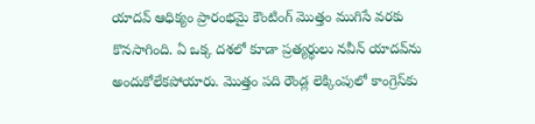యాదవ్ ఆధిక్యం ప్రారంభమై కౌంటింగ్ మొత్తం ముగిసే వరకు కొనసాగింది. ఏ ఒక్క దశలో కూడా ప్రత్యర్థులు నవీన్ యాదవ్‌ను అందుకోలేకపోయారు. మొత్తం పది రౌండ్ల లెక్కింపులో కాంగ్రెస్‌కు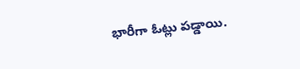భారీగా ఓట్లు ప‌డ్డాయి.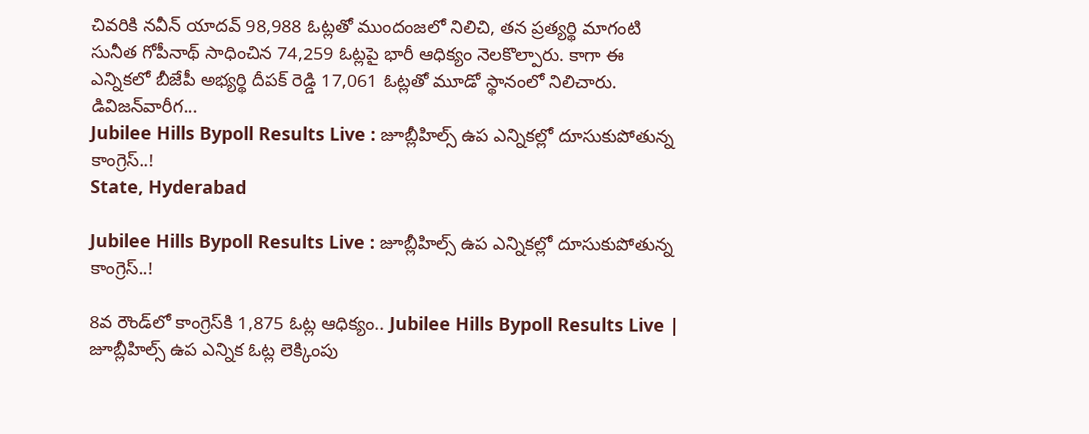చివరికి నవీన్ యాదవ్ 98,988 ఓట్లతో ముందంజలో నిలిచి, తన ప్రత్యర్థి మాగంటి సునీత గోపీనాథ్ సాధించిన 74,259 ఓట్లపై భారీ ఆధిక్యం నెలకొల్పారు. కాగా ఈ ఎన్నికలో బీజేపీ అభ్యర్థి దీపక్ రెడ్డి 17,061 ఓట్లతో మూడో స్థానంలో నిలిచారు. డివిజన్‌వారీగ...
Jubilee Hills Bypoll Results Live : జూబ్లీహిల్స్ ఉప ఎన్నికల్లో దూసుకుపోతున్న కాంగ్రెస్‌..!
State, Hyderabad

Jubilee Hills Bypoll Results Live : జూబ్లీహిల్స్ ఉప ఎన్నికల్లో దూసుకుపోతున్న కాంగ్రెస్‌..!

8వ రౌండ్‌లో కాంగ్రెస్‌కి 1,875 ఓట్ల ఆధిక్యం.. Jubilee Hills Bypoll Results Live | జూబ్లీహిల్స్‌ ఉప ఎన్నిక ఓట్ల లెక్కింపు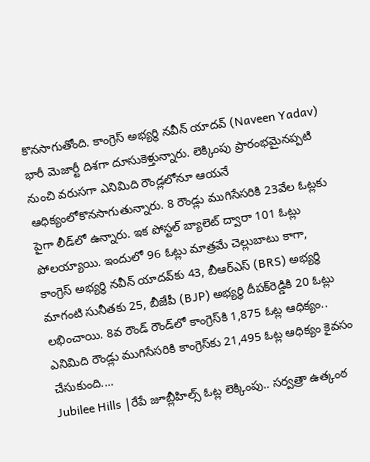కొనసాగుతోంది. కాంగ్రెస్‌ అభ్యర్థి నవీన్‌ యాదవ్‌ (Naveen Yadav) భారీ మెజార్టీ దిశ‌గా దూసుకెళ్తున్నారు. లెక్కింపు ప్రారంభమైనప్పటి నుంచి వరుసగా ఎనిమిది రౌండ్లలోనూ ఆయనే ఆధిక్యంలోకొనసాగుతున్నారు. 8 రౌండ్లు ముగిసేసరికి 23వేల ఓట్లకు పైగా లీడ్‌లో ఉన్నారు. ఇక పోస్టల్‌ బ్యాలెట్‌ ద్వారా 101 ఓట్లు పోలయ్యాయి. ఇందులో 96 ఓట్లు మాత్రమే చెల్లుబాటు కాగా, కాంగ్రెస్‌ అభ్యర్థి నవీన్‌ యాదవ్‌కు 43, బీఆర్ఎస్ (BRS) అభ్యర్థి మాగంటి సునీతకు 25, బీజేపీ (BJP) అభ్యర్థి దీపక్‌రెడ్డికి 20 ఓట్లు లభించాయి. 8వ రౌండ్‌ రౌండ్‌లో కాంగ్రెస్‌కి 1,875 ఓట్ల ఆధిక్యం.. ఎనిమిది రౌండ్లు ముగిసేసరికి కాంగ్రెస్‌కు 21,495 ఓట్ల ఆధిక్యం కైవ‌సం చేసుకుంది....
Jubilee Hills |రేపే జూబ్లీహిల్స్ ఓట్ల లెక్కింపు.. స‌ర్వ‌త్రా ఉత్కంఠ‌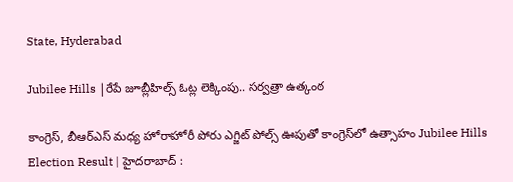State, Hyderabad

Jubilee Hills |రేపే జూబ్లీహిల్స్ ఓట్ల లెక్కింపు.. స‌ర్వ‌త్రా ఉత్కంఠ‌

కాంగ్రెస్‌, బీఆర్‌ఎస్‌ మధ్య హోరాహోరీ పోరు ఎగ్జిట్‌ పోల్స్‌ ఊపుతో కాంగ్రెస్‌లో ఉత్సాహం Jubilee Hills Election Result | హైదరాబాద్‌ :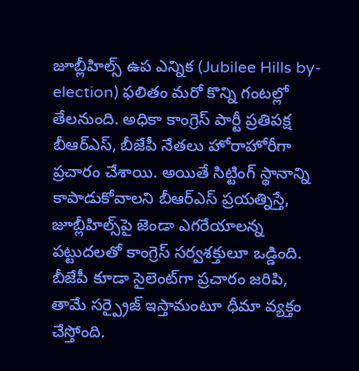జూబ్లీహిల్స్‌ ఉప ఎన్నిక (Jubilee Hills by-election) ఫలితం మరో కొన్ని గంటల్లో తేలనుంది. అధికా కాంగ్రెస్ పార్టీ ప్ర‌తిప‌క్ష‌ బీఆర్‌ఎస్, బీజేపీ నేత‌లు హోరాహోరీగా ప్ర‌చారం చేశాయి. అయితే సిట్టింగ్‌ స్థానాన్ని కాపాడుకోవాలని బీఆర్‌ఎస్‌ ప్రయత్నిస్తే, జూబ్లీహిల్స్‌పై జెండా ఎగరేయాలన్న పట్టుదలతో కాంగ్రెస్‌ సర్వశక్తులూ ఒడ్డింది. బీజేపీ కూడా సైలెంట్‌గా ప్రచారం జరిపి, తామే సర్ప్రైజ్‌ ఇస్తామంటూ ధీమా వ్యక్తం చేస్తోంది.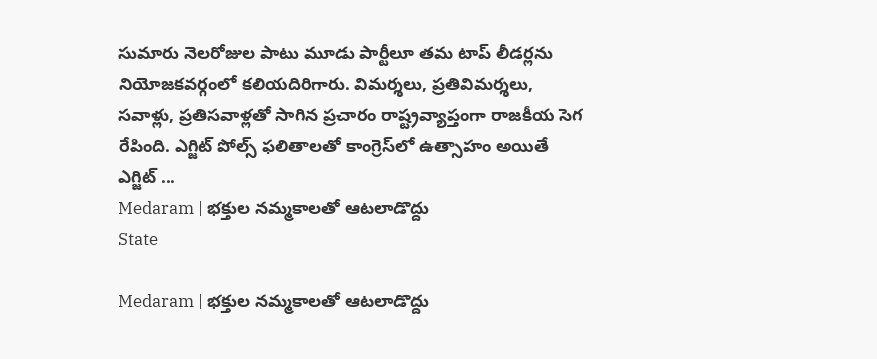సుమారు నెలరోజుల పాటు మూడు పార్టీలూ తమ టాప్‌ లీడర్లను నియోజకవర్గంలో క‌లియ‌దిరిగారు. విమర్శలు, ప్రతివిమర్శలు, సవాళ్లు, ప్రతిసవాళ్లతో సాగిన ప్రచారం రాష్ట్రవ్యాప్తంగా రాజ‌కీయ సెగ రేపింది. ఎగ్జిట్ పోల్స్ ఫ‌లితాల‌తో కాంగ్రెస్‌లో ఉత్సాహం అయితే ఎగ్జిట్‌ ...
Medaram | భక్తుల నమ్మకాల‌తో ఆటలాడొద్దు
State

Medaram | భక్తుల నమ్మకాల‌తో ఆటలాడొద్దు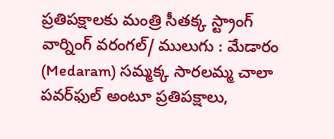ప్ర‌తిప‌క్షాల‌కు మంత్రి సీతక్క స్ట్రాంగ్ వార్నింగ్‌ వరంగల్/ ములుగు : మేడారం (Medaram) సమ్మక్క సారలమ్మ చాలా పవర్‌ఫుల్‌ అంటూ ప్రతిపక్షాలు,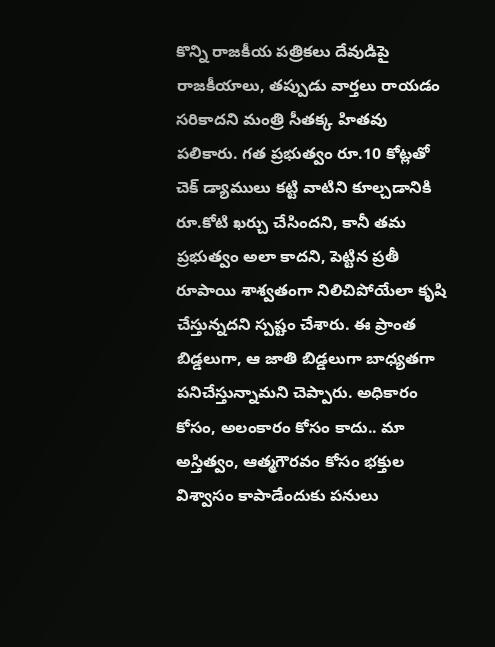కొన్ని రాజకీయ పత్రికలు దేవుడిపై రాజకీయాలు, తప్పుడు వార్తలు రాయడం సరికాదని మంత్రి సీతక్క హితవు పలికారు. గత ప్రభుత్వం రూ.10 కోట్లతో చెక్‌ డ్యాములు కట్టి వాటిని కూల్చడానికి రూ.కోటి ఖర్చు చేసిందని, కానీ తమ ప్రభుత్వం అలా కాదని, పెట్టిన ప్రతీ రూపాయి శాశ్వతంగా నిలిచిపోయేలా కృషి చేస్తున్నదని స్పష్టం చేశారు. ఈ ప్రాంత బిడ్డలుగా, ఆ జాతి బిడ్డలుగా బాధ్యతగా పనిచేస్తున్నామని చెప్పారు. అధికారం కోసం, అలంకారం కోసం కాదు.. మా అస్తిత్వం, ఆత్మగౌరవం కోసం భక్తుల విశ్వాసం కాపాడేందుకు పనులు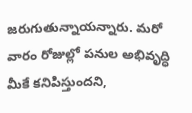జరుగుతున్నాయన్నారు. మరో వారం రోజుల్లో పనుల అభివృద్ధి మీకే కనిపిస్తుందని,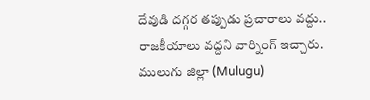దేవుడి దగ్గర తప్పుడు ప్రచారాలు వద్దు.. రాజకీయాలు వద్దని వార్నింగ్ ఇచ్చారు. ములుగు జిల్లా (Mulugu)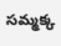సమ్మక్క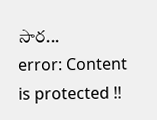సార...
error: Content is protected !!